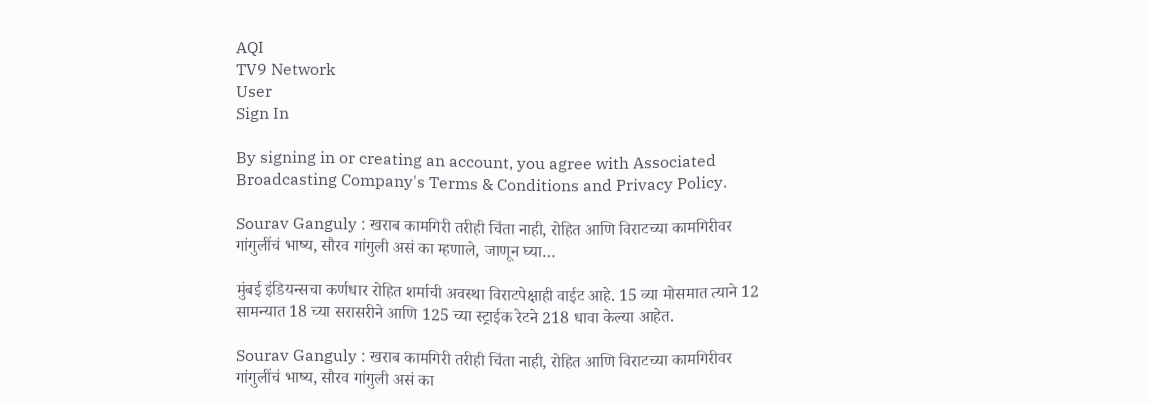AQI
TV9 Network
User
Sign In

By signing in or creating an account, you agree with Associated Broadcasting Company's Terms & Conditions and Privacy Policy.

Sourav Ganguly : खराब कामगिरी तरीही चिंता नाही, रोहित आणि विराटच्या कामगिरीवर गांगुलींचं भाष्य, सौरव गांगुली असं का म्हणाले, जाणून घ्या…

मुंबई इंडियन्सचा कर्णधार रोहित शर्माची अवस्था विराटपेक्षाही वाईट आहे. 15 व्या मोसमात त्याने 12 सामन्यात 18 च्या सरासरीने आणि 125 च्या स्ट्राईक रेटने 218 धावा केल्या आहेत.

Sourav Ganguly : खराब कामगिरी तरीही चिंता नाही, रोहित आणि विराटच्या कामगिरीवर गांगुलींचं भाष्य, सौरव गांगुली असं का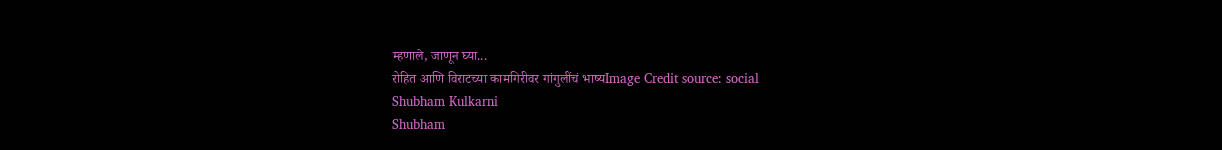म्हणाले, जाणून घ्या...
रोहित आणि विराटच्या कामगिरीवर गांगुलींचं भाष्यImage Credit source: social
Shubham Kulkarni
Shubham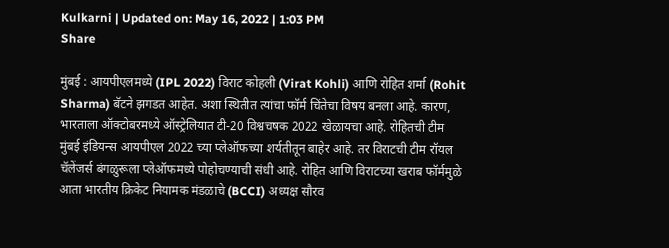Kulkarni | Updated on: May 16, 2022 | 1:03 PM
Share

मुंबई : आयपीएलमध्ये (IPL 2022) विराट कोहली (Virat Kohli) आणि रोहित शर्मा (Rohit Sharma) बॅटने झगडत आहेत. अशा स्थितीत त्यांचा फॉर्म चिंतेचा विषय बनला आहे. कारण, भारताला ऑक्टोबरमध्ये ऑस्ट्रेलियात टी-20 विश्वचषक 2022 खेळायचा आहे. रोहितची टीम मुंबई इंडियन्स आयपीएल 2022 च्या प्लेऑफच्या शर्यतीतून बाहेर आहे. तर विराटची टीम रॉयल चॅलेंजर्स बंगळुरूला प्लेऑफमध्ये पोहोचण्याची संधी आहे. रोहित आणि विराटच्या खराब फॉर्ममुळे आता भारतीय क्रिकेट नियामक मंडळाचे (BCCI) अध्यक्ष सौरव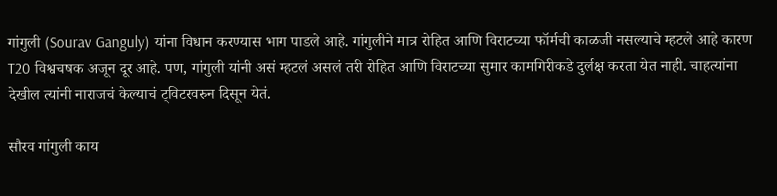गांगुली (Sourav Ganguly) यांना विधान करण्यास भाग पाडले आहे. गांगुलीने मात्र रोहित आणि विराटच्या फॉर्मची काळजी नसल्याचे म्हटले आहे कारण T20 विश्वचषक अजून दूर आहे. पण, गांगुली यांनी असं म्हटलं असलं तरी रोहित आणि विराटच्या सुमार कामगिरीकडे दुर्लक्ष करता येत नाही. चाहत्यांना देखील त्यांनी नाराजचं केल्याचं ट्विटरवरुन दिसून येतं.

सौरव गांगुली काय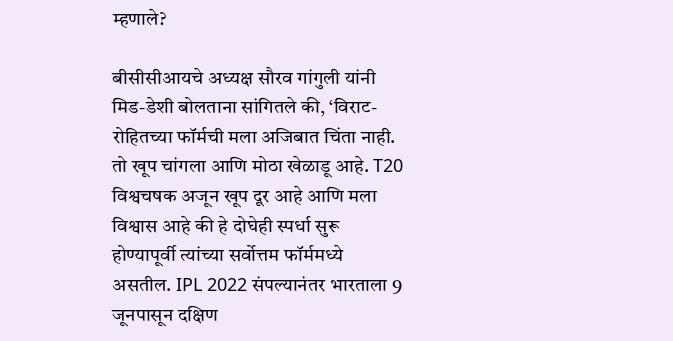म्हणाले?

बीसीसीआयचे अध्यक्ष सौरव गांगुली यांनी मिड-डेशी बोलताना सांगितले की, ‘विराट-रोहितच्या फॉर्मची मला अजिबात चिंता नाही. तो खूप चांगला आणि मोठा खेळाडू आहे. T20 विश्वचषक अजून खूप दूर आहे आणि मला विश्वास आहे की हे दोघेही स्पर्धा सुरू होण्यापूर्वी त्यांच्या सर्वोत्तम फॉर्ममध्ये असतील. IPL 2022 संपल्यानंतर भारताला 9 जूनपासून दक्षिण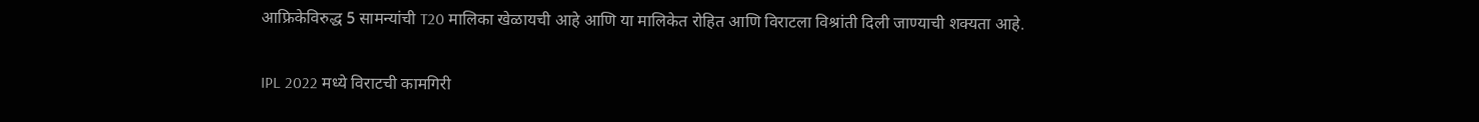आफ्रिकेविरुद्ध 5 सामन्यांची T20 मालिका खेळायची आहे आणि या मालिकेत रोहित आणि विराटला विश्रांती दिली जाण्याची शक्यता आहे.

IPL 2022 मध्ये विराटची कामगिरी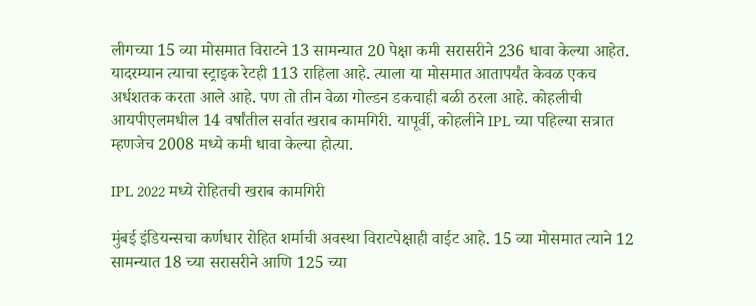लीगच्या 15 व्या मोसमात विराटने 13 सामन्यात 20 पेक्षा कमी सरासरीने 236 धावा केल्या आहेत. यादरम्यान त्याचा स्ट्राइक रेटही 113 राहिला आहे. त्याला या मोसमात आतापर्यंत केवळ एकच अर्धशतक करता आले आहे. पण तो तीन वेळा गोल्डन डकचाही बळी ठरला आहे. कोहलीची आयपीएलमधील 14 वर्षांतील सर्वात खराब कामगिरी. यापूर्वी, कोहलीने IPL च्या पहिल्या सत्रात म्हणजेच 2008 मध्ये कमी धावा केल्या होत्या.

IPL 2022 मध्ये रोहितची खराब कामगिरी

मुंबई इंडियन्सचा कर्णधार रोहित शर्माची अवस्था विराटपेक्षाही वाईट आहे. 15 व्या मोसमात त्याने 12 सामन्यात 18 च्या सरासरीने आणि 125 च्या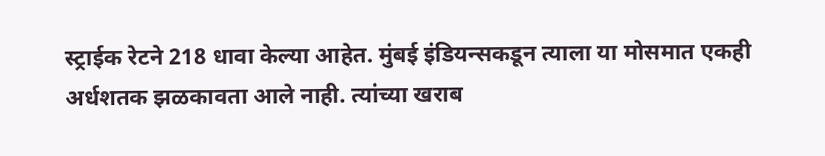स्ट्राईक रेटने 218 धावा केल्या आहेत. मुंबई इंडियन्सकडून त्याला या मोसमात एकही अर्धशतक झळकावता आले नाही. त्यांच्या खराब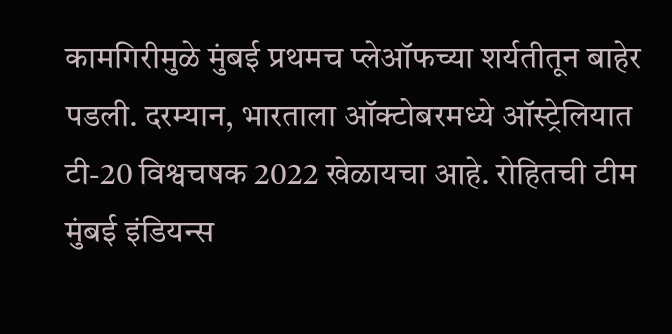कामगिरीमुळे मुंबई प्रथमच प्लेऑफच्या शर्यतीतून बाहेर पडली. दरम्यान, भारताला ऑक्टोबरमध्ये ऑस्ट्रेलियात टी-20 विश्वचषक 2022 खेळायचा आहे. रोहितची टीम मुंबई इंडियन्स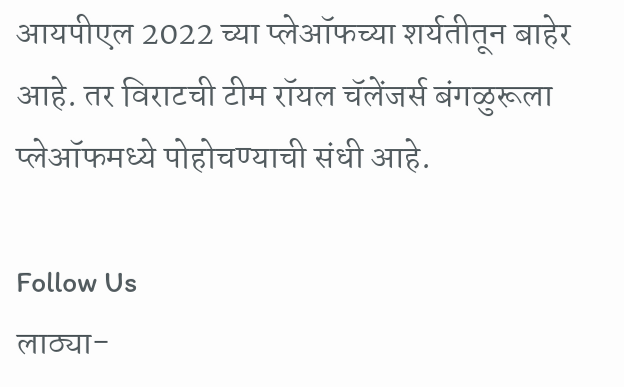आयपीएल 2022 च्या प्लेऑफच्या शर्यतीतून बाहेर आहे. तर विराटची टीम रॉयल चॅलेंजर्स बंगळुरूला प्लेऑफमध्ये पोहोचण्याची संधी आहे.

Follow Us
लाठ्या-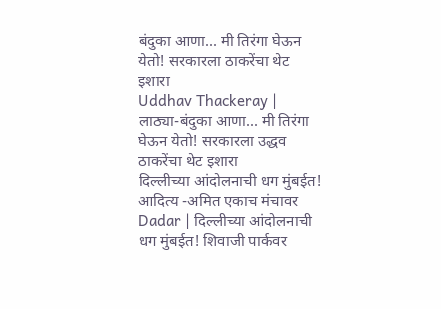बंदुका आणा... मी तिरंगा घेऊन येतो! सरकारला ठाकरेंचा थेट इशारा
Uddhav Thackeray | लाठ्या-बंदुका आणा... मी तिरंगा घेऊन येतो! सरकारला उद्धव ठाकरेंचा थेट इशारा
दिल्लीच्या आंदोलनाची धग मुंबईत! आदित्य -अमित एकाच मंचावर
Dadar | दिल्लीच्या आंदोलनाची धग मुंबईत! शिवाजी पार्कवर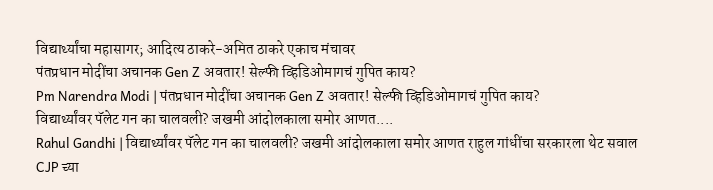विद्यार्थ्यांचा महासागर; आदित्य ठाकरे-अमित ठाकरे एकाच मंचावर
पंतप्रधान मोदींचा अचानक Gen Z अवतार! सेल्फी व्हिडिओमागचं गुपित काय?
Pm Narendra Modi | पंतप्रधान मोदींचा अचानक Gen Z अवतार! सेल्फी व्हिडिओमागचं गुपित काय?
विद्यार्थ्यांवर पॅलेट गन का चालवली? जखमी आंदोलकाला समोर आणत....
Rahul Gandhi | विद्यार्थ्यांवर पॅलेट गन का चालवली? जखमी आंदोलकाला समोर आणत राहुल गांधींचा सरकारला थेट सवाल
CJP च्या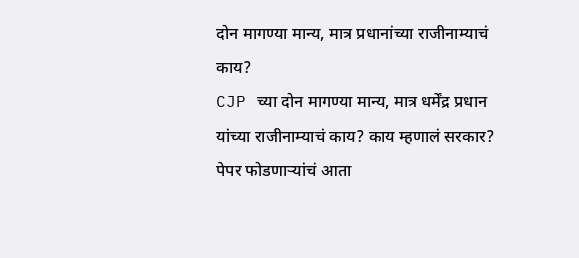दोन मागण्या मान्य, मात्र प्रधानांच्या राजीनाम्याचं काय?
CJP च्या दोन मागण्या मान्य, मात्र धर्मेंद्र प्रधान यांच्या राजीनाम्याचं काय? काय म्हणालं सरकार?
पेपर फोडणाऱ्यांचं आता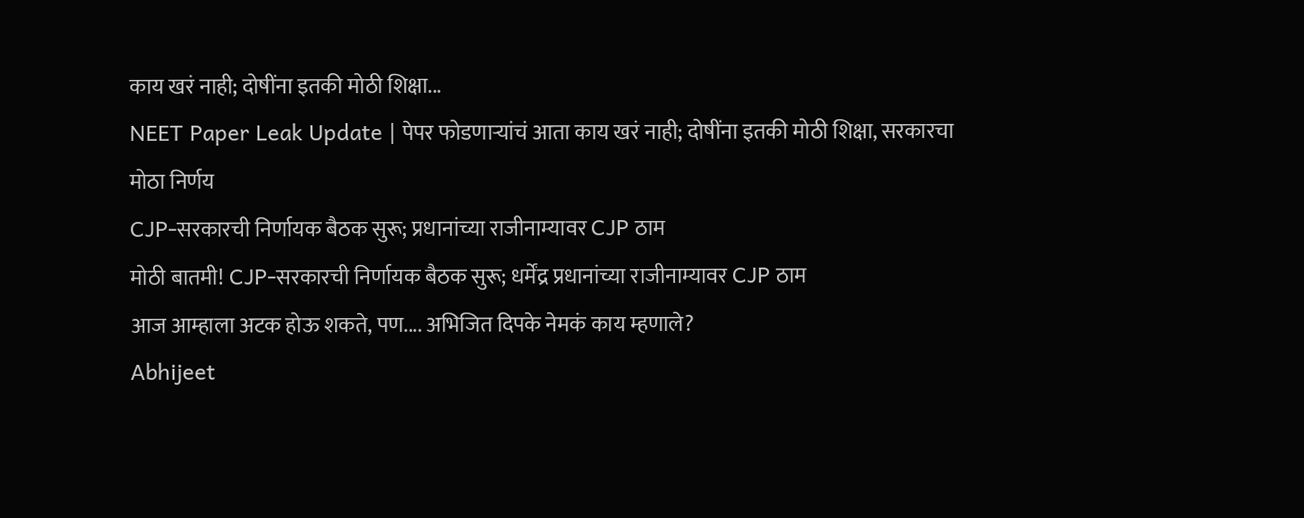काय खरं नाही; दोषींना इतकी मोठी शिक्षा...
NEET Paper Leak Update | पेपर फोडणाऱ्यांचं आता काय खरं नाही; दोषींना इतकी मोठी शिक्षा, सरकारचा मोठा निर्णय
CJP-सरकारची निर्णायक बैठक सुरू; प्रधानांच्या राजीनाम्यावर CJP ठाम
मोठी बातमी! CJP-सरकारची निर्णायक बैठक सुरू; धर्मेंद्र प्रधानांच्या राजीनाम्यावर CJP ठाम
आज आम्हाला अटक होऊ शकते, पण.... अभिजित दिपके नेमकं काय म्हणाले?
Abhijeet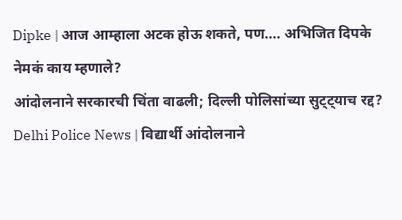Dipke | आज आम्हाला अटक होऊ शकते, पण.... अभिजित दिपके नेमकं काय म्हणाले?
आंदोलनाने सरकारची चिंता वाढली; दिल्ली पोलिसांच्या सुट्ट्याच रद्द?
Delhi Police News | विद्यार्थी आंदोलनाने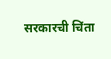सरकारची चिंता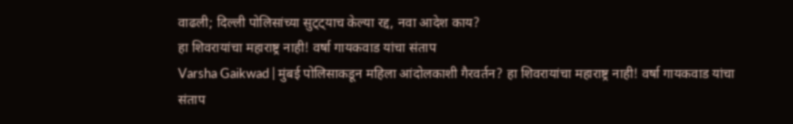वाढली; दिल्ली पोलिसांच्या सुट्ट्याच केल्या रद्द, नवा आदेश काय?
हा शिवरायांचा महाराष्ट्र नाही! वर्षा गायकवाड यांचा संताप
Varsha Gaikwad | मुंबई पोलिसाकडून महिला आंदोलकाशी गैरवर्तन? हा शिवरायांचा महाराष्ट्र नाही! वर्षा गायकवाड यांचा संताप